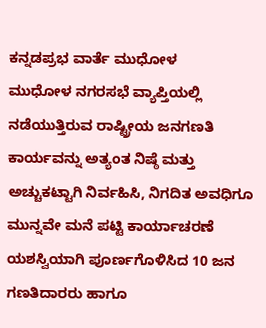ಕನ್ನಡಪ್ರಭ ವಾರ್ತೆ ಮುಧೋಳ
ಮುಧೋಳ ನಗರಸಭೆ ವ್ಯಾಪ್ತಿಯಲ್ಲಿ ನಡೆಯುತ್ತಿರುವ ರಾಷ್ಟ್ರೀಯ ಜನಗಣತಿ ಕಾರ್ಯವನ್ನು ಅತ್ಯಂತ ನಿಷ್ಠೆ ಮತ್ತು ಅಚ್ಚುಕಟ್ಟಾಗಿ ನಿರ್ವಹಿಸಿ, ನಿಗದಿತ ಅವಧಿಗೂ ಮುನ್ನವೇ ಮನೆ ಪಟ್ಟಿ ಕಾರ್ಯಾಚರಣೆ ಯಶಸ್ವಿಯಾಗಿ ಪೂರ್ಣಗೊಳಿಸಿದ 10 ಜನ ಗಣತಿದಾರರು ಹಾಗೂ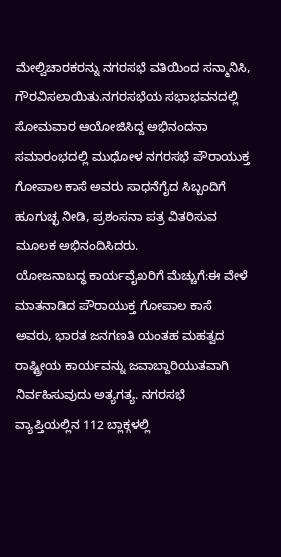ಮೇಲ್ವಿಚಾರಕರನ್ನು ನಗರಸಭೆ ವತಿಯಿಂದ ಸನ್ಮಾನಿಸಿ, ಗೌರವಿಸಲಾಯಿತು.ನಗರಸಭೆಯ ಸಭಾಭವನದಲ್ಲಿ ಸೋಮವಾರ ಆಯೋಜಿಸಿದ್ದ ಅಭಿನಂದನಾ ಸಮಾರಂಭದಲ್ಲಿ ಮುಧೋಳ ನಗರಸಭೆ ಪೌರಾಯುಕ್ತ ಗೋಪಾಲ ಕಾಸೆ ಅವರು ಸಾಧನೆಗೈದ ಸಿಬ್ಬಂದಿಗೆ ಹೂಗುಚ್ಛ ನೀಡಿ, ಪ್ರಶಂಸನಾ ಪತ್ರ ವಿತರಿಸುವ ಮೂಲಕ ಅಭಿನಂದಿಸಿದರು.
ಯೋಜನಾಬದ್ಧ ಕಾರ್ಯವೈಖರಿಗೆ ಮೆಚ್ಚುಗೆ:ಈ ವೇಳೆ ಮಾತನಾಡಿದ ಪೌರಾಯುಕ್ತ ಗೋಪಾಲ ಕಾಸೆ ಅವರು, ಭಾರತ ಜನಗಣತಿ ಯಂತಹ ಮಹತ್ವದ ರಾಷ್ಟ್ರೀಯ ಕಾರ್ಯವನ್ನು ಜವಾಬ್ದಾರಿಯುತವಾಗಿ ನಿರ್ವಹಿಸುವುದು ಅತ್ಯಗತ್ಯ. ನಗರಸಭೆ ವ್ಯಾಪ್ತಿಯಲ್ಲಿನ 112 ಬ್ಲಾಕ್ಗಳಲ್ಲಿ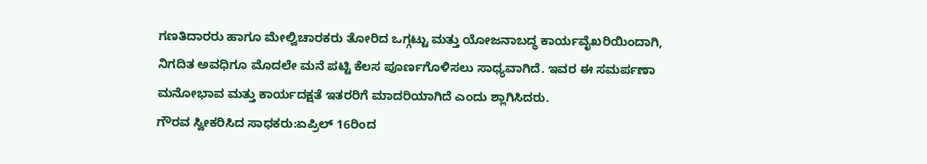ಗಣತಿದಾರರು ಹಾಗೂ ಮೇಲ್ವಿಚಾರಕರು ತೋರಿದ ಒಗ್ಗಟ್ಟು ಮತ್ತು ಯೋಜನಾಬದ್ಧ ಕಾರ್ಯವೈಖರಿಯಿಂದಾಗಿ, ನಿಗದಿತ ಅವಧಿಗೂ ಮೊದಲೇ ಮನೆ ಪಟ್ಟಿ ಕೆಲಸ ಪೂರ್ಣಗೊಳಿಸಲು ಸಾಧ್ಯವಾಗಿದೆ. ಇವರ ಈ ಸಮರ್ಪಣಾ ಮನೋಭಾವ ಮತ್ತು ಕಾರ್ಯದಕ್ಷತೆ ಇತರರಿಗೆ ಮಾದರಿಯಾಗಿದೆ ಎಂದು ಶ್ಲಾಗಿಸಿದರು.
ಗೌರವ ಸ್ವೀಕರಿಸಿದ ಸಾಧಕರು:ಏಪ್ರಿಲ್ 16ರಿಂದ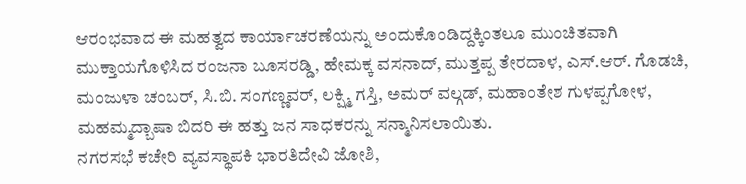ಆರಂಭವಾದ ಈ ಮಹತ್ವದ ಕಾರ್ಯಾಚರಣೆಯನ್ನು ಅಂದುಕೊಂಡಿದ್ದಕ್ಕಿಂತಲೂ ಮುಂಚಿತವಾಗಿ ಮುಕ್ತಾಯಗೊಳಿಸಿದ ರಂಜನಾ ಬೂಸರಡ್ಡಿ, ಹೇಮಕ್ಕ ವಸನಾದ್, ಮುತ್ತಪ್ಪ ತೇರದಾಳ, ಎಸ್.ಆರ್. ಗೊಡಚಿ, ಮಂಜುಳಾ ಚಂಬರ್, ಸಿ.ಬಿ. ಸಂಗಣ್ಣವರ್, ಲಕ್ಷ್ಮಿ ಗಸ್ತಿ, ಅಮರ್ ವಲ್ಗಡ್, ಮಹಾಂತೇಶ ಗುಳಪ್ಪಗೋಳ, ಮಹಮ್ಮದ್ಬಾಷಾ ಬಿದರಿ ಈ ಹತ್ತು ಜನ ಸಾಧಕರನ್ನು ಸನ್ಮಾನಿಸಲಾಯಿತು.
ನಗರಸಭೆ ಕಚೇರಿ ವ್ಯವಸ್ಥಾಪಕಿ ಭಾರತಿದೇವಿ ಜೋಶಿ,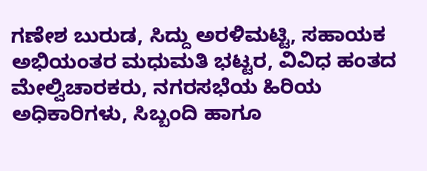ಗಣೇಶ ಬುರುಡ, ಸಿದ್ದು ಅರಳಿಮಟ್ಟಿ, ಸಹಾಯಕ ಅಭಿಯಂತರ ಮಧುಮತಿ ಭಟ್ಟರ, ವಿವಿಧ ಹಂತದ ಮೇಲ್ವಿಚಾರಕರು, ನಗರಸಭೆಯ ಹಿರಿಯ ಅಧಿಕಾರಿಗಳು, ಸಿಬ್ಬಂದಿ ಹಾಗೂ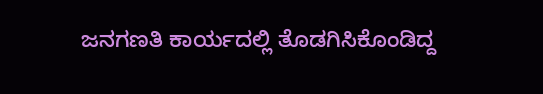ಜನಗಣತಿ ಕಾರ್ಯದಲ್ಲಿ ತೊಡಗಿಸಿಕೊಂಡಿದ್ದ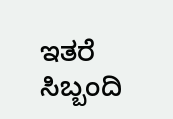ಇತರೆ ಸಿಬ್ಬಂದಿ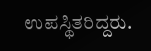ಉಪಸ್ಥಿತರಿದ್ದರು.